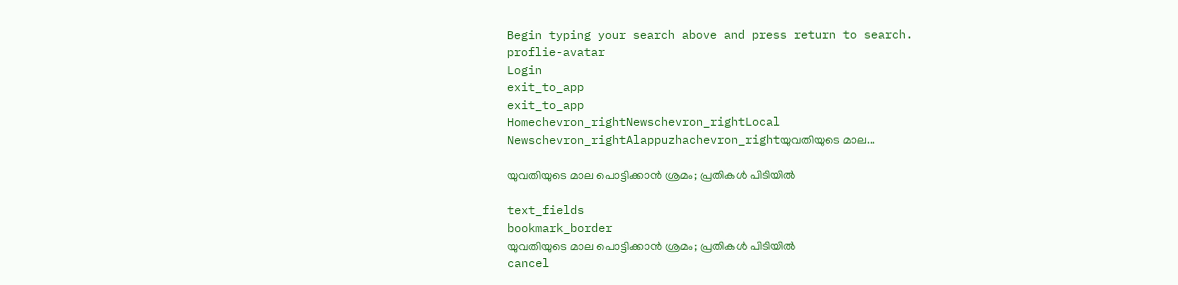Begin typing your search above and press return to search.
proflie-avatar
Login
exit_to_app
exit_to_app
Homechevron_rightNewschevron_rightLocal Newschevron_rightAlappuzhachevron_rightയുവതിയുടെ മാല...

യുവതിയുടെ മാല പൊട്ടിക്കാൻ ശ്രമം; പ്രതികൾ പിടിയിൽ

text_fields
bookmark_border
യുവതിയുടെ മാല പൊട്ടിക്കാൻ ശ്രമം; പ്രതികൾ പിടിയിൽ
cancel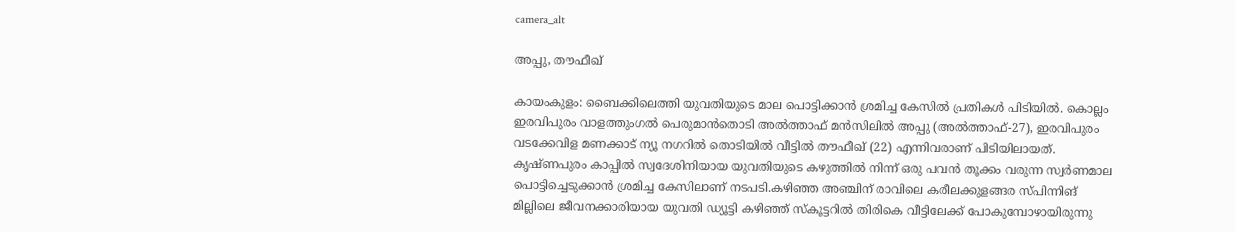camera_alt

അപ്പു, തൗഫീഖ്

കായംകുളം: ബൈക്കിലെത്തി യുവതിയുടെ മാല പൊട്ടിക്കാൻ ശ്രമിച്ച കേസിൽ പ്രതികൾ പിടിയിൽ. കൊല്ലം ഇരവിപുരം വാളത്തുംഗൽ പെരുമാൻതൊടി അൽത്താഫ് മൻസിലിൽ അപ്പു (അൽത്താഫ്-27), ഇരവിപുരം വടക്കേവിള മണക്കാട് ന്യൂ നഗറിൽ തൊടിയിൽ വീട്ടിൽ തൗഫീഖ് (22) എന്നിവരാണ് പിടിയിലായത്. കൃഷ്ണപുരം കാപ്പിൽ സ്വദേശിനിയായ യുവതിയുടെ കഴുത്തിൽ നിന്ന് ഒരു പവൻ തൂക്കം വരുന്ന സ്വർണമാല പൊട്ടിച്ചെടുക്കാൻ ശ്രമിച്ച കേസിലാണ് നടപടി.കഴിഞ്ഞ അഞ്ചിന് രാവിലെ കരീലക്കുളങ്ങര സ്‌പിന്നിങ് മില്ലിലെ ജീവനക്കാരിയായ യുവതി ഡ്യൂട്ടി കഴിഞ്ഞ് സ്കൂട്ടറിൽ തിരികെ വീട്ടിലേക്ക് പോകുമ്പോഴായിരുന്നു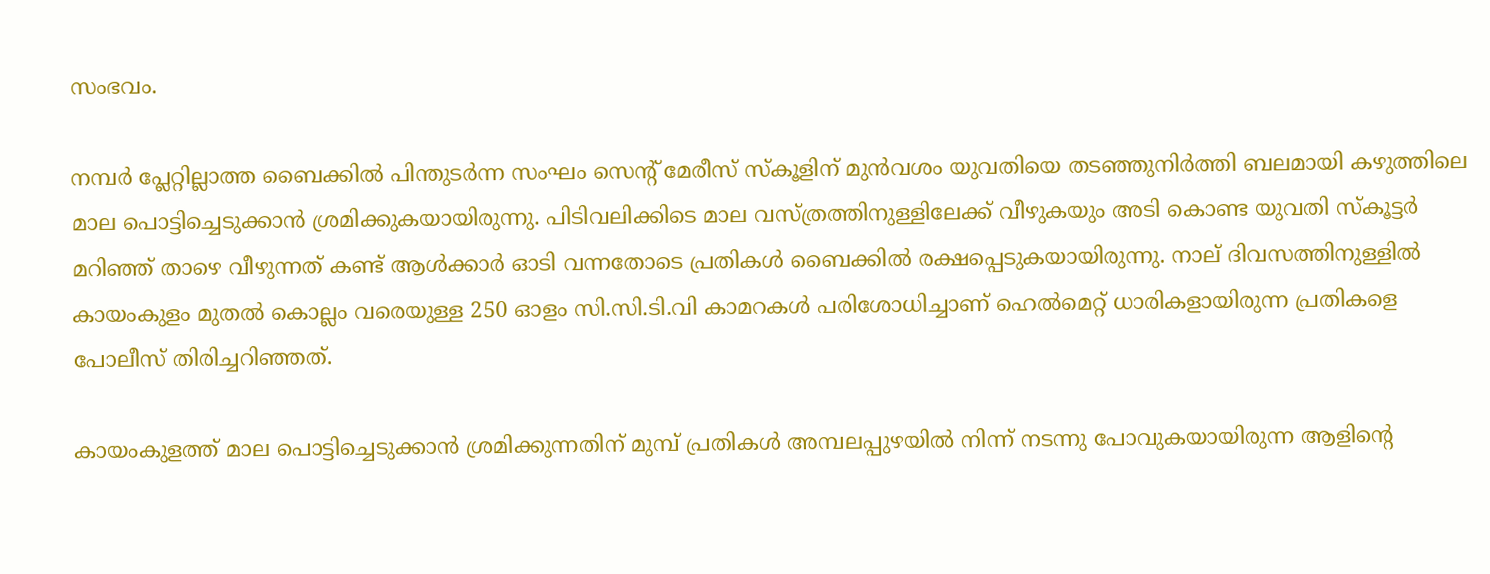സംഭവം.

നമ്പർ പ്ലേറ്റില്ലാത്ത ബൈക്കിൽ പിന്തുടർന്ന സംഘം സെന്റ് മേരീസ് സ്കൂളിന് മുൻവശം യുവതിയെ തടഞ്ഞുനിർത്തി ബലമായി കഴുത്തിലെ മാല പൊട്ടിച്ചെടുക്കാൻ ശ്രമിക്കുകയായിരുന്നു. പിടിവലിക്കിടെ മാല വസ്ത്രത്തിനുള്ളിലേക്ക് വീഴുകയും അടി കൊണ്ട യുവതി സ്കൂട്ടർ മറിഞ്ഞ് താഴെ വീഴുന്നത് കണ്ട് ആൾക്കാർ ഓടി വന്നതോടെ പ്രതികൾ ബൈക്കിൽ രക്ഷപ്പെടുകയായിരുന്നു. നാല് ദിവസത്തിനുള്ളിൽ കായംകുളം മുതൽ കൊല്ലം വരെയുള്ള 250 ഓളം സി.സി.ടി.വി കാമറകൾ പരിശോധിച്ചാണ് ഹെൽമെറ്റ് ധാരികളായിരുന്ന പ്രതികളെ പോലീസ് തിരിച്ചറിഞ്ഞത്.

കായംകുളത്ത് മാല പൊട്ടിച്ചെടുക്കാൻ ശ്രമിക്കുന്നതിന് മുമ്പ് പ്രതികൾ അമ്പലപ്പുഴയിൽ നിന്ന് നടന്നു പോവുകയായിരുന്ന ആളിന്റെ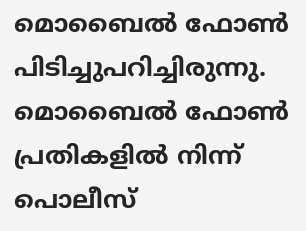മൊബൈൽ ഫോൺ പിടിച്ചുപറിച്ചിരുന്നു. മൊബൈൽ ഫോൺ പ്രതികളിൽ നിന്ന് പൊലീസ്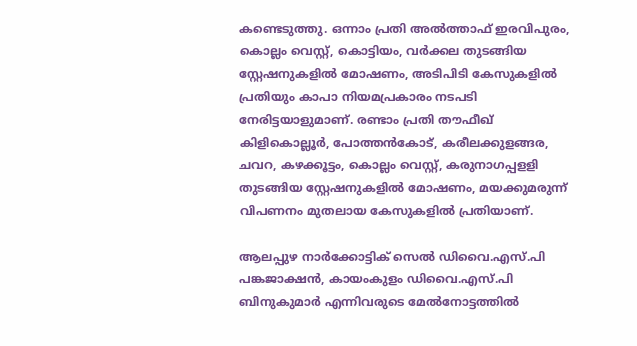കണ്ടെടുത്തു. ഒന്നാം പ്രതി അൽത്താഫ് ഇരവിപുരം, കൊല്ലം വെസ്റ്റ്, കൊട്ടിയം, വർക്കല തുടങ്ങിയ സ്റ്റേഷനുകളിൽ മോഷണം, അടിപിടി കേസുകളിൽ പ്രതിയും കാപാ നിയമപ്രകാരം നടപടി നേരിട്ടയാളുമാണ്. രണ്ടാം പ്രതി തൗഫീഖ് കിളികൊല്ലൂർ, പോത്തൻകോട്, കരീലക്കുളങ്ങര, ചവറ, കഴക്കൂട്ടം, കൊല്ലം വെസ്റ്റ്, കരുനാഗപ്പളളി തുടങ്ങിയ സ്റ്റേഷനുകളിൽ മോഷണം, മയക്കുമരുന്ന് വിപണനം മുതലായ കേസുകളിൽ പ്രതിയാണ്.

ആലപ്പുഴ നാർക്കോട്ടിക് സെൽ ഡിവൈ.എസ്.പി പങ്കജാക്ഷൻ, കായംകുളം ഡിവൈ.എസ്.പി ബിനുകുമാർ എന്നിവരുടെ മേൽനോട്ടത്തിൽ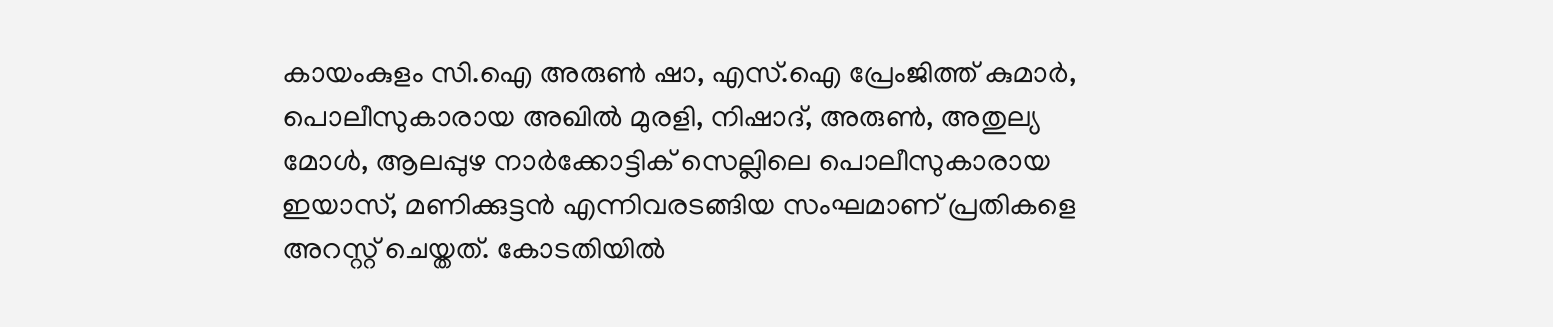കായംകുളം സി.ഐ അരുൺ ഷാ, എസ്.ഐ പ്രേംജിത്ത് കുമാർ, പൊലീസുകാരായ അഖിൽ മുരളി, നിഷാദ്, അരുൺ, അതുല്യ മോൾ, ആലപ്പുഴ നാർക്കോട്ടിക് സെല്ലിലെ പൊലീസുകാരായ ഇയാസ്, മണിക്കുട്ടൻ എന്നിവരടങ്ങിയ സംഘമാണ് പ്രതികളെ അറസ്റ്റ് ചെയ്തത്. കോടതിയിൽ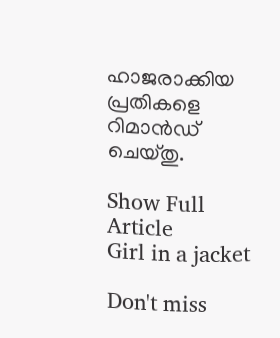ഹാജരാക്കിയ പ്രതികളെ റിമാൻഡ് ചെയ്തു.

Show Full Article
Girl in a jacket

Don't miss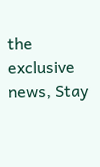the exclusive news, Stay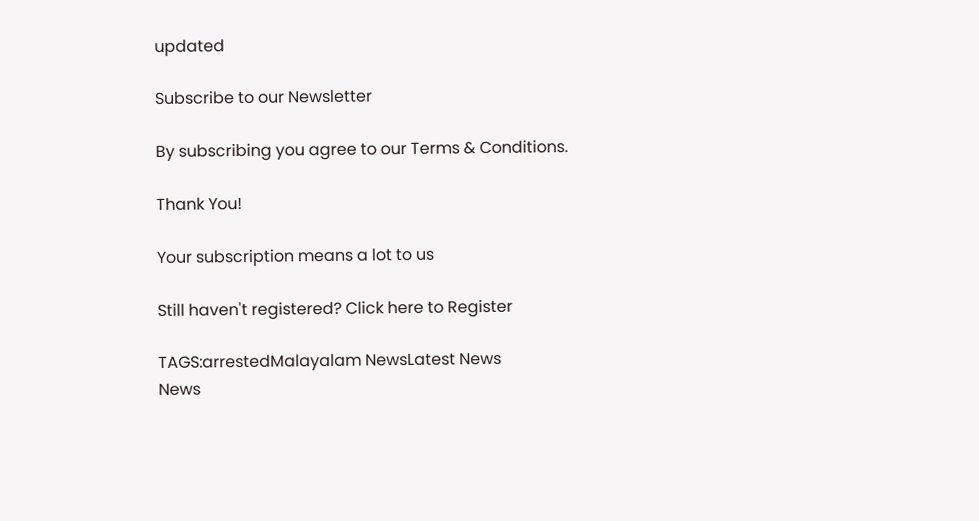updated

Subscribe to our Newsletter

By subscribing you agree to our Terms & Conditions.

Thank You!

Your subscription means a lot to us

Still haven't registered? Click here to Register

TAGS:arrestedMalayalam NewsLatest News
News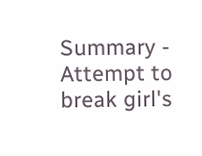Summary - Attempt to break girl's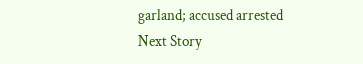garland; accused arrested
Next Story